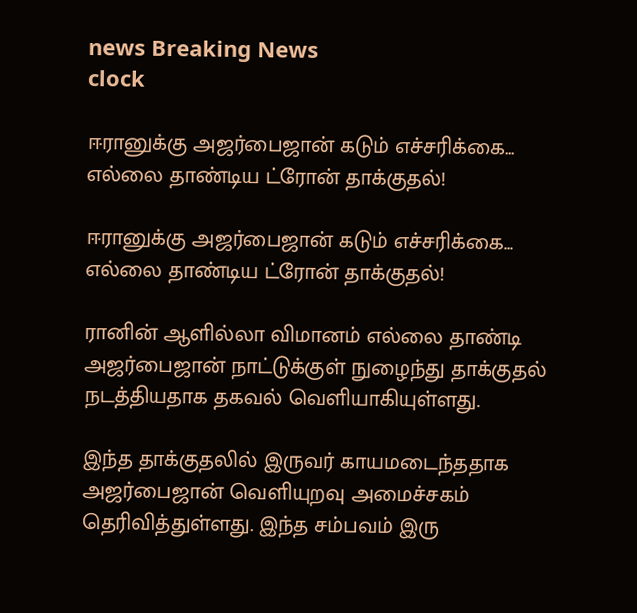news Breaking News
clock

ஈரானுக்கு அஜர்பைஜான் கடும் எச்சரிக்கை... எல்லை தாண்டிய ட்ரோன் தாக்குதல்!

ஈரானுக்கு அஜர்பைஜான் கடும் எச்சரிக்கை... எல்லை தாண்டிய ட்ரோன் தாக்குதல்!

ரானின் ஆளில்லா விமானம் எல்லை தாண்டி அஜர்பைஜான் நாட்டுக்குள் நுழைந்து தாக்குதல் நடத்தியதாக தகவல் வெளியாகியுள்ளது.

இந்த தாக்குதலில் இருவர் காயமடைந்ததாக அஜர்பைஜான் வெளியுறவு அமைச்சகம் தெரிவித்துள்ளது. இந்த சம்பவம் இரு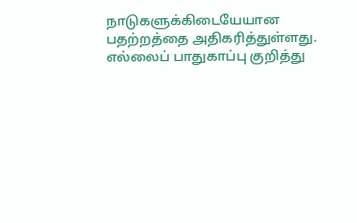நாடுகளுக்கிடையேயான பதற்றத்தை அதிகரித்துள்ளது. எல்லைப் பாதுகாப்பு குறித்து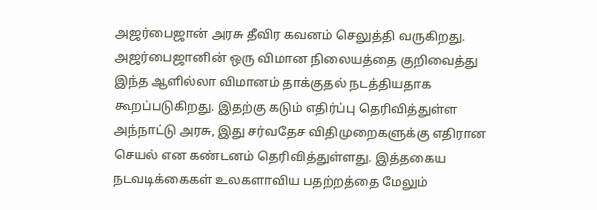அஜர்பைஜான் அரசு தீவிர கவனம் செலுத்தி வருகிறது.
அஜர்பைஜானின் ஒரு விமான நிலையத்தை குறிவைத்து இந்த ஆளில்லா விமானம் தாக்குதல் நடத்தியதாக கூறப்படுகிறது. இதற்கு கடும் எதிர்ப்பு தெரிவித்துள்ள அந்நாட்டு அரசு, இது சர்வதேச விதிமுறைகளுக்கு எதிரான செயல் என கண்டனம் தெரிவித்துள்ளது. இத்தகைய நடவடிக்கைகள் உலகளாவிய பதற்றத்தை மேலும்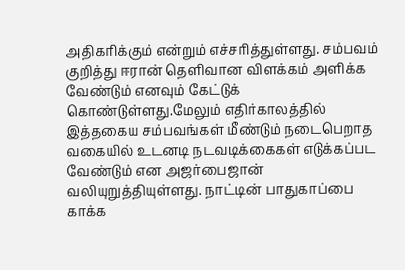அதிகரிக்கும் என்றும் எச்சரித்துள்ளது. சம்பவம் குறித்து ஈரான் தெளிவான விளக்கம் அளிக்க வேண்டும் எனவும் கேட்டுக் கொண்டுள்ளது.மேலும் எதிர்காலத்தில் இத்தகைய சம்பவங்கள் மீண்டும் நடைபெறாத வகையில் உடனடி நடவடிக்கைகள் எடுக்கப்பட வேண்டும் என அஜர்பைஜான் வலியுறுத்தியுள்ளது. நாட்டின் பாதுகாப்பை காக்க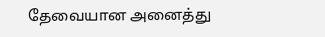தேவையான அனைத்து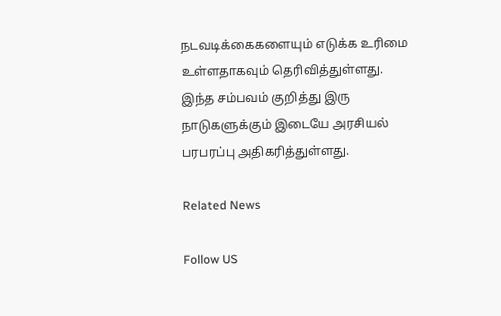நடவடிக்கைகளையும் எடுக்க உரிமை உள்ளதாகவும் தெரிவித்துள்ளது. இந்த சம்பவம் குறித்து இரு நாடுகளுக்கும் இடையே அரசியல் பரபரப்பு அதிகரித்துள்ளது.

Related News

Follow US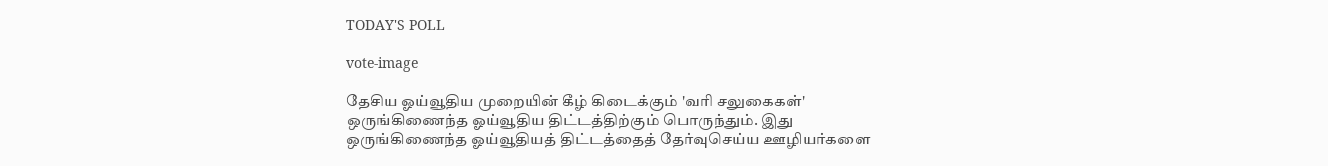TODAY'S POLL

vote-image

தேசிய ஓய்வூதிய முறையின் கீழ் கிடைக்கும் 'வரி சலுகைகள்' ஒருங்கிணைந்த ஓய்வூதிய திட்டத்திற்கும் பொருந்தும். இது ஒருங்கிணைந்த ஓய்வூதியத் திட்டத்தைத் தேர்வுசெய்ய ஊழியர்களை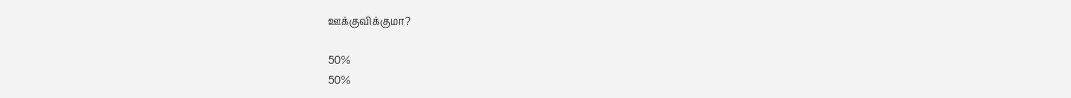ஊக்குவிக்குமா?

50%
50%